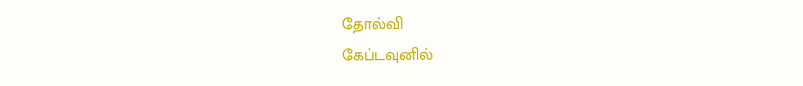தோல்வி
கேப்டவுனில்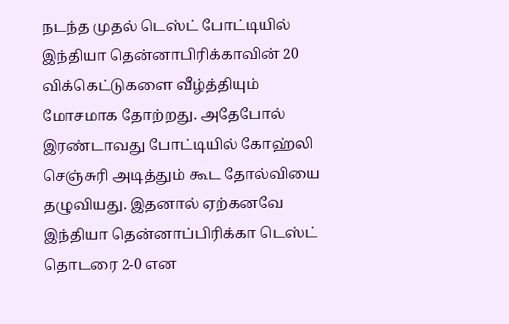நடந்த முதல் டெஸ்ட் போட்டியில் இந்தியா தென்னாபிரிக்காவின் 20 விக்கெட்டுகளை வீழ்த்தியும் மோசமாக தோற்றது. அதேபோல் இரண்டாவது போட்டியில் கோஹ்லி செஞ்சுரி அடித்தும் கூட தோல்வியை தழுவியது. இதனால் ஏற்கனவே இந்தியா தென்னாப்பிரிக்கா டெஸ்ட் தொடரை 2-0 என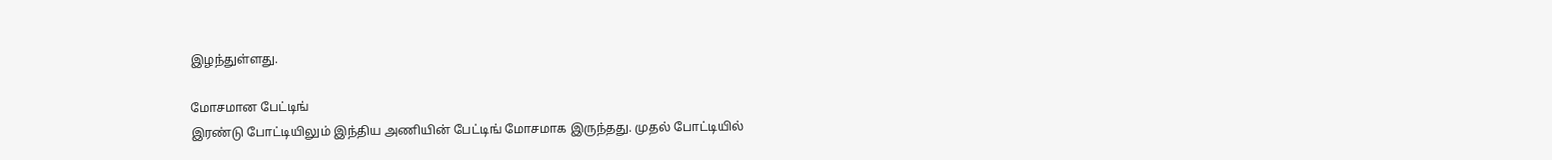இழந்துள்ளது.

மோசமான பேட்டிங்
இரண்டு போட்டியிலும் இந்திய அணியின் பேட்டிங் மோசமாக இருந்தது. முதல் போட்டியில்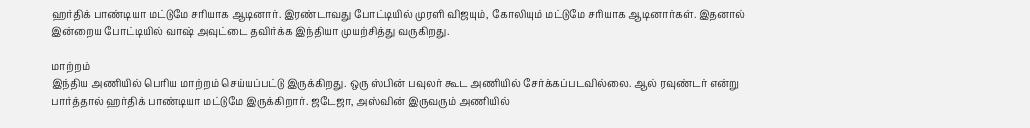ஹர்திக் பாண்டியா மட்டுமே சரியாக ஆடினார். இரண்டாவது போட்டியில் முரளி விஜயும், கோலியும் மட்டுமே சரியாக ஆடினார்கள். இதனால் இன்றைய போட்டியில் வாஷ் அவுட்டை தவிர்க்க இந்தியா முயற்சித்து வருகிறது.

மாற்றம்
இந்திய அணியில் பெரிய மாற்றம் செய்யப்பட்டு இருக்கிறது. ஒரு ஸ்பின் பவுலர் கூட அணியில் சேர்க்கப்படவில்லை. ஆல் ரவுண்டர் என்று பார்த்தால் ஹர்திக் பாண்டியா மட்டுமே இருக்கிறார். ஜடேஜா, அஸ்வின் இருவரும் அணியில்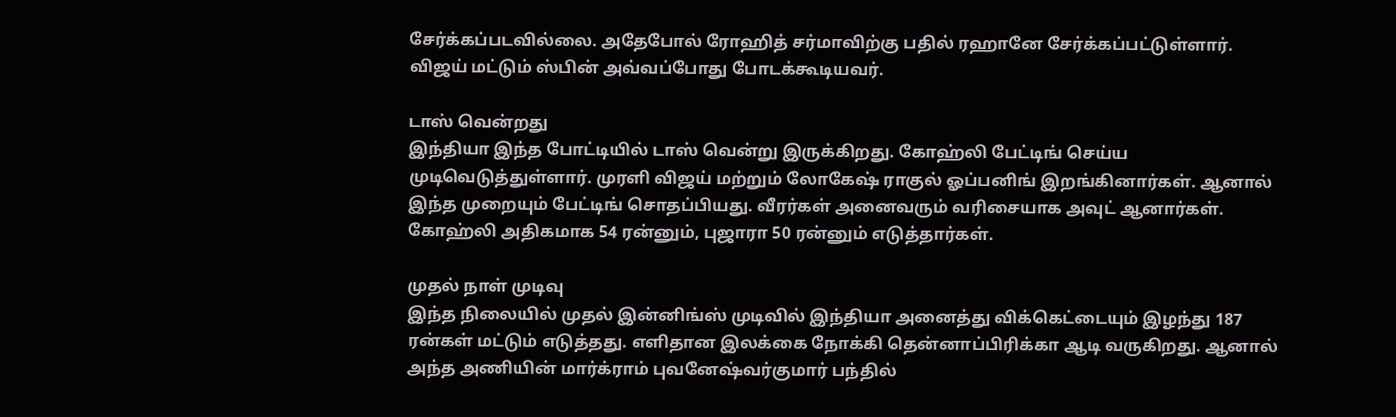சேர்க்கப்படவில்லை. அதேபோல் ரோஹித் சர்மாவிற்கு பதில் ரஹானே சேர்க்கப்பட்டுள்ளார். விஜய் மட்டும் ஸ்பின் அவ்வப்போது போடக்கூடியவர்.

டாஸ் வென்றது
இந்தியா இந்த போட்டியில் டாஸ் வென்று இருக்கிறது. கோஹ்லி பேட்டிங் செய்ய முடிவெடுத்துள்ளார். முரளி விஜய் மற்றும் லோகேஷ் ராகுல் ஓப்பனிங் இறங்கினார்கள். ஆனால் இந்த முறையும் பேட்டிங் சொதப்பியது. வீரர்கள் அனைவரும் வரிசையாக அவுட் ஆனார்கள். கோஹ்லி அதிகமாக 54 ரன்னும், புஜாரா 50 ரன்னும் எடுத்தார்கள்.

முதல் நாள் முடிவு
இந்த நிலையில் முதல் இன்னிங்ஸ் முடிவில் இந்தியா அனைத்து விக்கெட்டையும் இழந்து 187 ரன்கள் மட்டும் எடுத்தது. எளிதான இலக்கை நோக்கி தென்னாப்பிரிக்கா ஆடி வருகிறது. ஆனால் அந்த அணியின் மார்க்ராம் புவனேஷ்வர்குமார் பந்தில்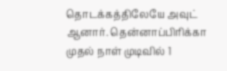தொடக்கத்திலேயே அவுட் ஆனார். தென்னாப்பிரிக்கா முதல் நாள் முடிவில் 1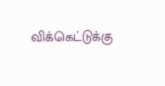விக்கெட்டுக்கு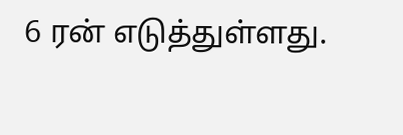6 ரன் எடுத்துள்ளது.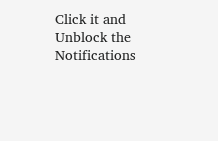Click it and Unblock the Notifications